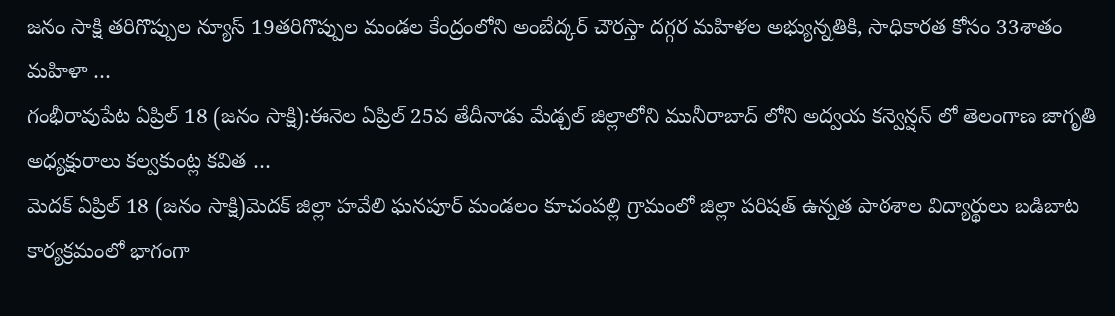జనం సాక్షి తరిగొప్పుల న్యూస్ 19తరిగొప్పుల మండల కేంద్రంలోని అంబేద్కర్ చౌరస్తా దగ్గర మహిళల అభ్యున్నతికి, సాధికారత కోసం 33శాతం మహిళా …
గంభీరావుపేట ఏప్రిల్ 18 (జనం సాక్షి):ఈనెల ఏప్రిల్ 25వ తేదీనాడు మేడ్చల్ జిల్లాలోని మునీరాబాద్ లోని అద్వయ కన్వెన్షన్ లో తెలంగాణ జాగృతి అధ్యక్షురాలు కల్వకుంట్ల కవిత …
మెదక్ ఏప్రిల్ 18 (జనం సాక్షి)మెదక్ జిల్లా హవేలి ఘనపూర్ మండలం కూచంపల్లి గ్రామంలో జిల్లా పరిషత్ ఉన్నత పాఠశాల విద్యార్థులు బడిబాట కార్యక్రమంలో భాగంగా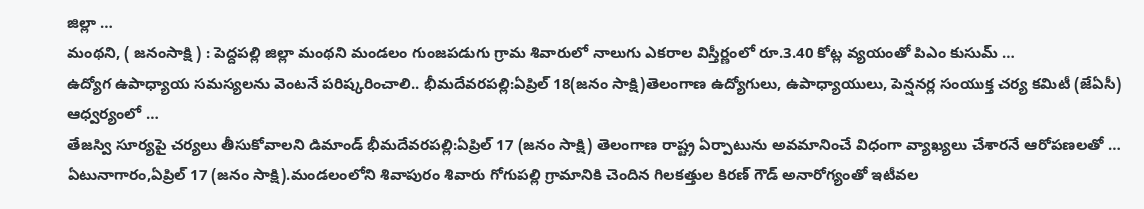జిల్లా …
మంథని, ( జనంసాక్షి ) : పెద్దపల్లి జిల్లా మంథని మండలం గుంజపడుగు గ్రామ శివారులో నాలుగు ఎకరాల విస్తీర్ణంలో రూ.3.40 కోట్ల వ్యయంతో పిఎం కుసుమ్ …
ఉద్యోగ ఉపాధ్యాయ సమస్యలను వెంటనే పరిష్కరించాలి.. భీమదేవరపల్లి:ఏప్రిల్ 18(జనం సాక్షి)తెలంగాణ ఉద్యోగులు, ఉపాధ్యాయులు, పెన్షనర్ల సంయుక్త చర్య కమిటీ (జేఏసీ) ఆధ్వర్యంలో …
తేజస్వి సూర్యపై చర్యలు తీసుకోవాలని డిమాండ్ భీమదేవరపల్లి:ఏప్రిల్ 17 (జనం సాక్షి) తెలంగాణ రాష్ట్ర ఏర్పాటును అవమానించే విధంగా వ్యాఖ్యలు చేశారనే ఆరోపణలతో …
ఏటునాగారం,ఏప్రిల్ 17 (జనం సాక్షి).మండలంలోని శివాపురం శివారు గోగుపల్లి గ్రామానికి చెందిన గిలకత్తుల కిరణ్ గౌడ్ అనారోగ్యంతో ఇటీవల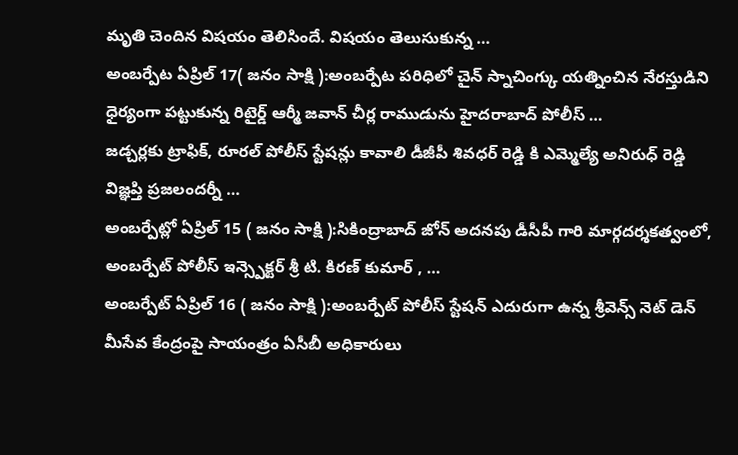మృతి చెందిన విషయం తెలిసిందే. విషయం తెలుసుకున్న …
అంబర్పేట ఏప్రిల్ 17( జనం సాక్షి ):అంబర్పేట పరిధిలో చైన్ స్నాచింగ్కు యత్నించిన నేరస్తుడిని ధైర్యంగా పట్టుకున్న రిటైర్డ్ ఆర్మీ జవాన్ చీర్ల రాముడును హైదరాబాద్ పోలీస్ …
జడ్చర్లకు ట్రాఫిక్, రూరల్ పోలీస్ స్టేషన్లు కావాలి డీజీపీ శివధర్ రెడ్డి కి ఎమ్మెల్యే అనిరుధ్ రెడ్డి విజ్ఞప్తి ప్రజలందర్నీ …
అంబర్పేట్లో ఏప్రిల్ 15 ( జనం సాక్షి ):సికింద్రాబాద్ జోన్ అదనపు డీసీపీ గారి మార్గదర్శకత్వంలో, అంబర్పేట్ పోలీస్ ఇన్స్పెక్టర్ శ్రీ టి. కిరణ్ కుమార్ , …
అంబర్పేట్ ఏప్రిల్ 16 ( జనం సాక్షి ):అంబర్పేట్ పోలీస్ స్టేషన్ ఎదురుగా ఉన్న శ్రీవెన్స్ నెట్ డెన్ మీసేవ కేంద్రంపై సాయంత్రం ఏసీబీ అధికారులు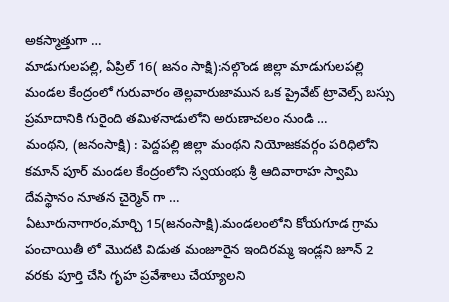అకస్మాత్తుగా …
మాడుగులపల్లి, ఏప్రిల్ 16( జనం సాక్షి):నల్గొండ జిల్లా మాడుగులపల్లి మండల కేంద్రంలో గురువారం తెల్లవారుజామున ఒక ప్రైవేట్ ట్రావెల్స్ బస్సు ప్రమాదానికి గురైంది తమిళనాడులోని అరుణాచలం నుండి …
మంథని, (జనంసాక్షి) : పెద్దపల్లి జిల్లా మంథని నియోజకవర్గం పరిధిలోని కమాన్ పూర్ మండల కేంద్రంలోని స్వయంభు శ్రీ ఆదివారాహ స్వామి దేవస్థానం నూతన చైర్మెన్ గా …
ఏటూరునాగారం,మార్చి 15(జనంసాక్షి).మండలంలోని కోయగూడ గ్రామ పంచాయితీ లో మొదటి విడుత మంజూరైన ఇందిరమ్మ ఇండ్లని జూన్ 2 వరకు పూర్తి చేసి గృహ ప్రవేశాలు చేయ్యాలని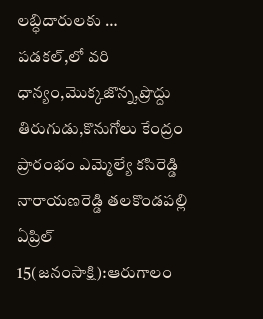లబ్ధిదారులకు …
పడకల్,లో వరి ధాన్యం,మొక్కజొన్న,ప్రొద్దు తిరుగుడు,కొనుగోలు కేంద్రం ప్రారంభం ఎమ్మెల్యే కసిరెడ్డి నారాయణరెడ్డి తలకొండపల్లి ఏప్రిల్ 15(జనంసాక్షి):ఆరుగాలం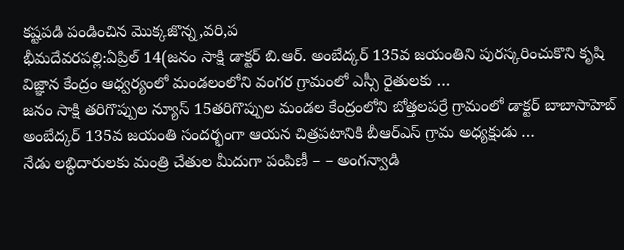కష్టపడి పండించిన మొక్కజొన్న,వరి,ప
భీమదేవరపల్లి:ఏప్రిల్ 14(జనం సాక్షి డాక్టర్ బి.ఆర్. అంబేద్కర్ 135వ జయంతిని పురస్కరించుకొని కృషి విజ్ఞాన కేంద్రం ఆధ్వర్యంలో మండలంలోని వంగర గ్రామంలో ఎస్సీ రైతులకు …
జనం సాక్షి తరిగొప్పుల న్యూస్ 15తరిగొప్పుల మండల కేంద్రంలోని బోత్తలపర్రే గ్రామంలో డాక్టర్ బాబాసాహెబ్ అంబేద్కర్ 135వ జయంతి సందర్భంగా ఆయన చిత్రపటానికి బీఆర్ఎస్ గ్రామ అధ్యక్షుడు …
నేడు లబ్ధిదారులకు మంత్రి చేతుల మీదుగా పంపిణీ – – అంగన్వాడి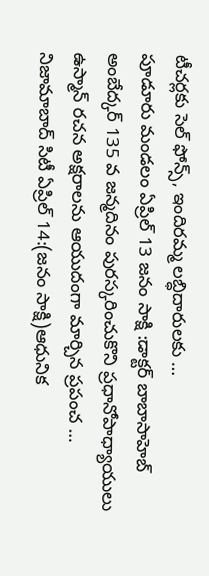టీచర్లకు సెల్ ఫోన్స్, ఇందిరమ్మ లబ్ధిదారులకు …
పూడూరు మండలం ఏప్రిల్ 13 జనం సాక్షి :డాక్టర్ బాబాసాహెబ్ అంబేద్కర్ 135 వ జన్మదినం పురస్కరించుకొని ప్రధానోపాధ్యాయులు ఉస్మాన్ రచన అక్షరాలను ఆయుదంగా మార్చిన ప్రపంచ …
నిజామాబాద్ సిటీ ఏప్రిల్ 14:(జనం సాక్షి)ఆధునిక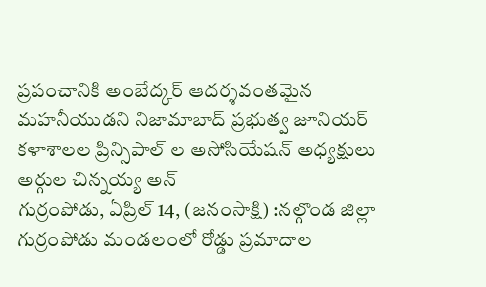ప్రపంచానికి అంబేద్కర్ ఆదర్శవంతమైన మహనీయుడని నిజామాబాద్ ప్రభుత్వ జూనియర్ కళాశాలల ప్రిన్సిపాల్ ల అసోసియేషన్ అధ్యక్షులు అర్గుల చిన్నయ్య అన్
గుర్రంపోడు, ఏప్రిల్ 14, (జనంసాక్షి) :నల్గొండ జిల్లా గుర్రంపోడు మండలంలో రోడ్డు ప్రమాదాల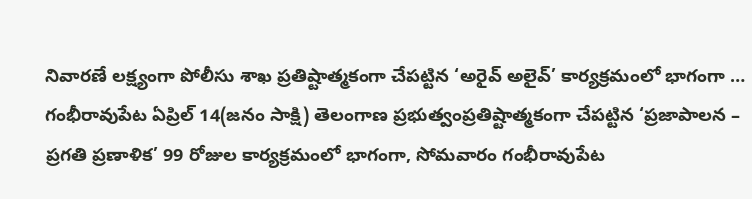నివారణే లక్ష్యంగా పోలీసు శాఖ ప్రతిష్టాత్మకంగా చేపట్టిన ‘అరైవ్ అలైవ్’ కార్యక్రమంలో భాగంగా …
గంభీరావుపేట ఏప్రిల్ 14(జనం సాక్షి) తెలంగాణ ప్రభుత్వంప్రతిష్టాత్మకంగా చేపట్టిన ‘ప్రజాపాలన – ప్రగతి ప్రణాళిక’ 99 రోజుల కార్యక్రమంలో భాగంగా, సోమవారం గంభీరావుపేట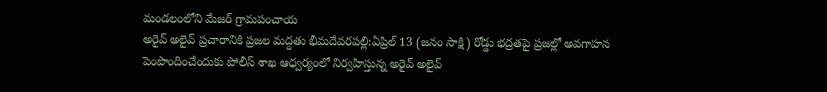మండలంలోని మేజర్ గ్రామపంచాయ
అరైవ్ అలైవ్ ప్రచారానికి ప్రజల మద్దతు భీమదేవరపల్లి:ఏప్రిల్ 13 (జనం సాక్షి) రోడ్డు భద్రతపై ప్రజల్లో అవగాహన పెంపొందించేందుకు పోలీస్ శాఖ ఆధ్వర్యంలో నిర్వహిస్తున్న అరైవ్ అలైవ్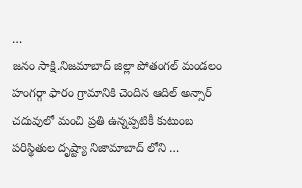…
జనం సాక్షి.నిజమాబాద్ జిల్లా పోతంగల్ మండలం హంగర్గా ఫారం గ్రామానికి చెందిన ఆదిల్ అన్సార్ చదువులో మంచి ప్రతి ఉన్నప్పటికీ కుటుంబ పరిస్థితుల దృష్ట్యా నిజామాబాద్ లోని …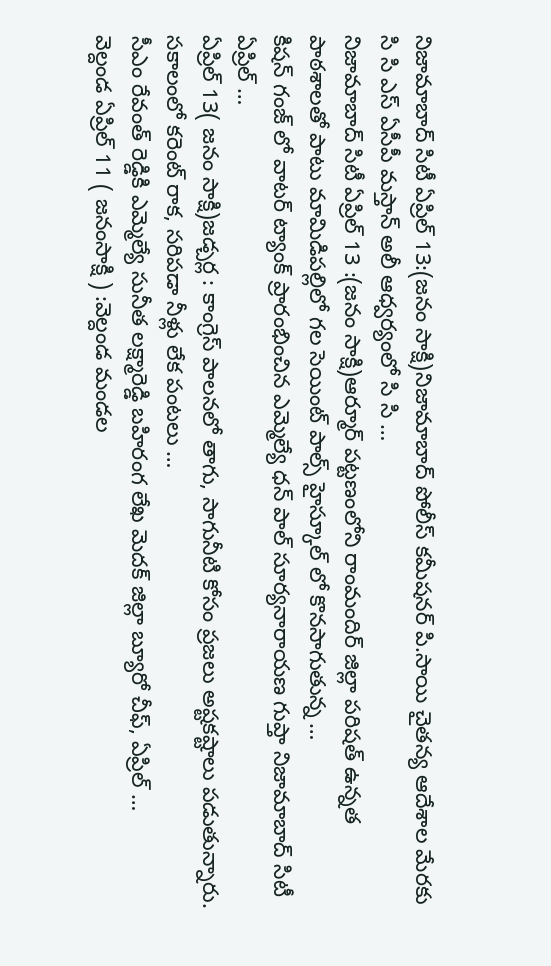నిజామాబాద్ సిటీ ఏప్రిల్ 13:(జనం సాక్షి)నిజామాబాద్ పోలీస్ కమీషనర్ పి.సాయి చైతన్య ఆదేశాల మేరకు సి సి ఎస్ ఏసీపీ మస్తాన్ అలీ ఆధ్వర్యంలో సి సి …
నిజామాబాద్ సిటీ ఏప్రిల్ 13 :(జనం సాక్షి)ఆర్మూర్ పట్టణంలోని రాంమందిర్ జిల్లా పరిషత్ ఉన్నత పాఠశాలతో పాటు మామిడిపల్లిలో గల సెయింట్ పాల్స్ హైస్కూల్ లో కొనసాగుతున్న …
కిషన్ గంజ్ లో వాటర్ ట్యాంక్ ప్రారంభించిన ఎమ్మెల్యే ధన్ పాల్ సూర్యనారాయణ గుప్తా నిజామాబాద్ సిటీ ఏప్రిల్ …
ఏప్రిల్ 13( జనం సాక్షి)జడ్చర్ల : కాంగ్రెస్ పాలనలో తాగు, సాగునీటి కోసం ప్రజలు అష్టకష్టాలు పడుతున్నారు. సకాలంలో కరెంట్ రాక, సరిపడా నీళ్లు లేక పంటలు …
సీఎం రేవంత్ రెడ్డికి ఎమ్మెల్యే సునీత లక్ష్మారెడ్డి బహిరంగ లేఖ మెదక్ జిల్లా బ్యూరో చీఫ్, ఏప్రిల్ …
వెల్దండ ఏప్రిల్ 11 ( జనంసాక్షి ) :వెల్దండ మండల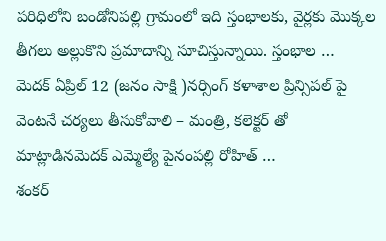పరిధిలోని బండోనిపల్లి గ్రామంలో ఇది స్తంభాలకు, వైర్లకు మొక్కల తీగలు అల్లుకొని ప్రమాదాన్ని సూచిస్తున్నాయి. స్తంభాల …
మెదక్ ఏప్రిల్ 12 (జనం సాక్షి )నర్సింగ్ కళాశాల ప్రిన్సిపల్ పై వెంటనే చర్యలు తీసుకోవాలి – మంత్రి, కలెక్టర్ తో మాట్లాడినమెదక్ ఎమ్మెల్యే పైనంపల్లి రోహిత్ …
శంకర్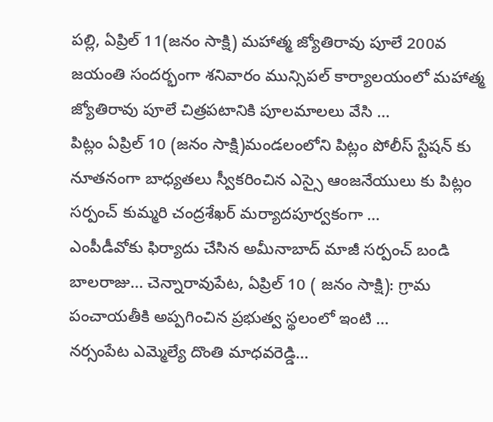పల్లి, ఏప్రిల్ 11(జనం సాక్షి) మహాత్మ జ్యోతిరావు పూలే 200వ జయంతి సందర్భంగా శనివారం మున్సిపల్ కార్యాలయంలో మహాత్మ జ్యోతిరావు పూలే చిత్రపటానికి పూలమాలలు వేసి …
పిట్లం ఏప్రిల్ 10 (జనం సాక్షి)మండలంలోని పిట్లం పోలీస్ స్టేషన్ కు నూతనంగా బాధ్యతలు స్వీకరించిన ఎస్సై ఆంజనేయులు కు పిట్లం సర్పంచ్ కుమ్మరి చంద్రశేఖర్ మర్యాదపూర్వకంగా …
ఎంపీడీవోకు ఫిర్యాదు చేసిన అమీనాబాద్ మాజీ సర్పంచ్ బండి బాలరాజు… చెన్నారావుపేట, ఏప్రిల్ 10 ( జనం సాక్షి): గ్రామ పంచాయతీకి అప్పగించిన ప్రభుత్వ స్థలంలో ఇంటి …
నర్సంపేట ఎమ్మెల్యే దొంతి మాధవరెడ్డి…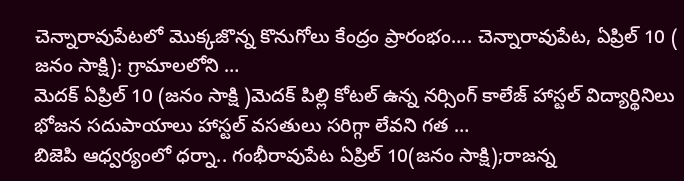చెన్నారావుపేటలో మొక్కజొన్న కొనుగోలు కేంద్రం ప్రారంభం…. చెన్నారావుపేట, ఏప్రిల్ 10 ( జనం సాక్షి): గ్రామాలలోని …
మెదక్ ఏప్రిల్ 10 (జనం సాక్షి )మెదక్ పిల్లి కోటల్ ఉన్న నర్సింగ్ కాలేజ్ హాస్టల్ విద్యార్థినిలు భోజన సదుపాయాలు హాస్టల్ వసతులు సరిగ్గా లేవని గత …
బిజెపి ఆధ్వర్యంలో ధర్నా.. గంభీరావుపేట ఏప్రిల్ 10(జనం సాక్షి);రాజన్న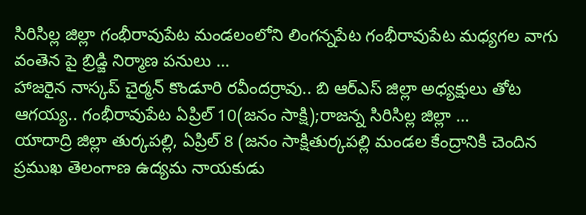సిరిసిల్ల జిల్లా గంభీరావుపేట మండలంలోని లింగన్నపేట గంభీరావుపేట మధ్యగల వాగు వంతెన పై బ్రిడ్జి నిర్మాణ పనులు …
హాజరైన నాస్కప్ చైర్మన్ కొండూరి రవీందర్రావు.. బి ఆర్ఎస్ జిల్లా అధ్యక్షులు తోట ఆగయ్య.. గంభీరావుపేట ఏప్రిల్ 10(జనం సాక్షి);రాజన్న సిరిసిల్ల జిల్లా …
యాదాద్రి జిల్లా తుర్కపల్లి, ఏప్రిల్ 8 (జనం సాక్షితుర్కపల్లి మండల కేంద్రానికి చెందిన ప్రముఖ తెలంగాణ ఉద్యమ నాయకుడు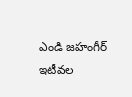ఎండి జహంగీర్ ఇటీవల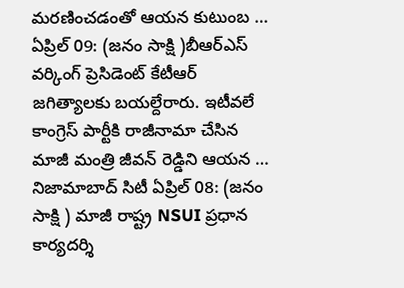మరణించడంతో ఆయన కుటుంబ …
ఏప్రిల్ 09: (జనం సాక్షి )బీఆర్ఎస్ వర్కింగ్ ప్రెసిడెంట్ కేటీఆర్ జగిత్యాలకు బయల్దేరారు. ఇటీవలే కాంగ్రెస్ పార్టీకి రాజీనామా చేసిన మాజీ మంత్రి జీవన్ రెడ్డిని ఆయన …
నిజామాబాద్ సిటీ ఏప్రిల్ 08: (జనం సాక్షి ) మాజీ రాష్ట్ర NSUI ప్రధాన కార్యదర్శి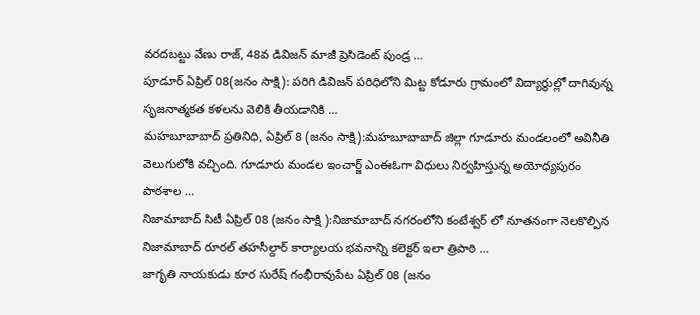వరదబట్టు వేణు రాజ్, 48వ డివిజన్ మాజీ ప్రెసిడెంట్ పుండ్ర …
పూడూర్ ఏప్రిల్ 08(జనం సాక్షి): పరిగి డివిజన్ పరిధిలోని మిట్ట కోడూరు గ్రామంలో విద్యార్థుల్లో దాగివున్న సృజనాత్మకత కళలను వెలికి తీయడానికి …
మహబూబాబాద్ ప్రతినిధి, ఏప్రిల్ 8 (జనం సాక్షి):మహబూబాబాద్ జిల్లా గూడూరు మండలంలో అవినీతి వెలుగులోకి వచ్చింది. గూడూరు మండల ఇంచార్జ్ ఎంఈఓగా విధులు నిర్వహిస్తున్న అయోధ్యపురం పాఠశాల …
నిజామాబాద్ సిటీ ఏప్రిల్ 08 (జనం సాక్షి ):నిజామాబాద్ నగరంలోని కంటేశ్వర్ లో నూతనంగా నెలకొల్పిన నిజామాబాద్ రూరల్ తహసీల్దార్ కార్యాలయ భవనాన్ని కలెక్టర్ ఇలా త్రిపాఠి …
జాగృతి నాయకుడు కూర సురేష్ గంభీరావుపేట ఏప్రిల్ 08 (జనం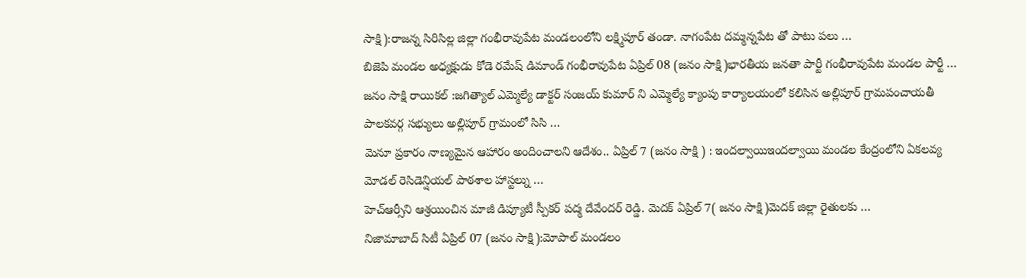సాక్షి):రాజన్న సిరిసిల్ల జిల్లా గంభీరావుపేట మండలంలోని లక్ష్మిపూర్ తండా. నాగంపేట దమ్మన్నపేట తో పాటు పలు …
బిజెపి మండల అధ్యక్షుడు కోడె రమేష్ డిమాండ్ గంభీరావుపేట ఏప్రిల్ 08 (జనం సాక్షి)భారతీయ జనతా పార్టీ గంభీరావుపేట మండల పార్టీ …
జనం సాక్షి రాయికల్ :జగిత్యాల్ ఎమ్మెల్యే డాక్టర్ సంజయ్ కుమార్ ని ఎమ్మెల్యే క్యాంపు కార్యాలయంలో కలిసిన అల్లిపూర్ గ్రామపంచాయతీ పాలకవర్గ సభ్యులు అల్లిపూర్ గ్రామంలో సిసి …
మెనూ ప్రకారం నాణ్యమైన ఆహారం అందించాలని ఆదేశం.. ఏప్రిల్ 7 (జనం సాక్షి ) : ఇందల్వాయిఇందల్వాయి మండల కేంద్రంలోని ఏకలవ్య మోడల్ రెసిడెన్షియల్ పాఠశాల హాస్టల్ను …
హెచ్ఆర్సీని ఆశ్రయించిన మాజీ డిప్యూటీ స్పీకర్ పద్మ దేవేందర్ రెడ్డి. మెదక్ ఏప్రిల్ 7( జనం సాక్షి)మెదక్ జిల్లా రైతులకు …
నిజామాబాద్ సిటీ ఏప్రిల్ 07 (జనం సాక్షి):మోపాల్ మండలం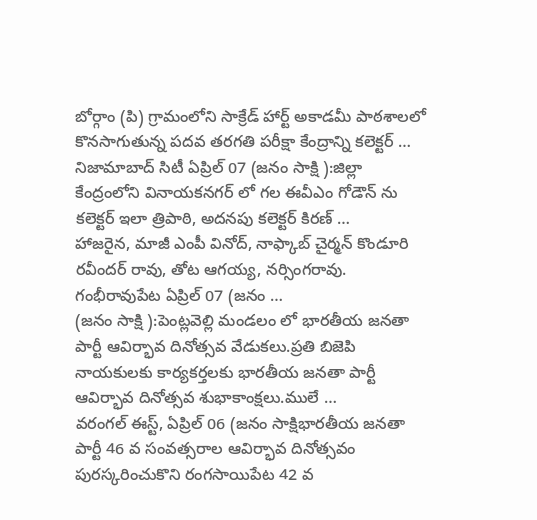బోర్గాం (పి) గ్రామంలోని సాక్రేడ్ హార్ట్ అకాడమీ పాఠశాలలో కొనసాగుతున్న పదవ తరగతి పరీక్షా కేంద్రాన్ని కలెక్టర్ …
నిజామాబాద్ సిటీ ఏప్రిల్ 07 (జనం సాక్షి ):జిల్లా కేంద్రంలోని వినాయకనగర్ లో గల ఈవీఎం గోడౌన్ ను కలెక్టర్ ఇలా త్రిపాఠి, అదనపు కలెక్టర్ కిరణ్ …
హాజరైన, మాజీ ఎంపీ వినోద్, నాఫ్కాబ్ చైర్మన్ కొండూరి రవీందర్ రావు, తోట ఆగయ్య, నర్సింగరావు. గంభీరావుపేట ఏప్రిల్ 07 (జనం …
(జనం సాక్షి ):పెంట్లవెల్లి మండలం లో భారతీయ జనతా పార్టీ ఆవిర్భావ దినోత్సవ వేడుకలు.ప్రతి బిజెపి నాయకులకు కార్యకర్తలకు భారతీయ జనతా పార్టీ ఆవిర్భావ దినోత్సవ శుభాకాంక్షలు.ములే …
వరంగల్ ఈస్ట్, ఏప్రిల్ 06 (జనం సాక్షిభారతీయ జనతా పార్టీ 46 వ సంవత్సరాల ఆవిర్భావ దినోత్సవం పురస్కరించుకొని రంగసాయిపేట 42 వ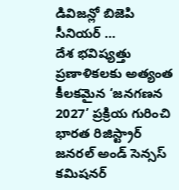డివిజన్లో బిజెపి సీనియర్ …
దేశ భవిష్యత్తు ప్రణాళికలకు అత్యంత కీలకమైన ‘జనగణన 2027’ ప్రక్రియ గురించి భారత రిజిస్ట్రార్ జనరల్ అండ్ సెన్సస్ కమిషనర్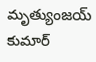మృత్యుంజయ్ కుమార్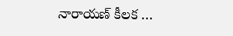నారాయణ్ కీలక …